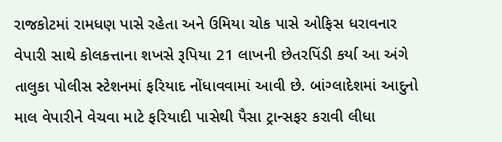રાજકોટમાં રામધણ પાસે રહેતા અને ઉમિયા ચોક પાસે ઓફિસ ધરાવનાર વેપારી સાથે કોલકત્તાના શખસે રૂપિયા 21 લાખની છેતરપિંડી કર્યા આ અંગે તાલુકા પોલીસ સ્ટેશનમાં ફરિયાદ નોંધાવવામાં આવી છે. બાંગ્લાદેશમાં આદુનો માલ વેપારીને વેચવા માટે ફરિયાદી પાસેથી પૈસા ટ્રાન્સફર કરાવી લીધા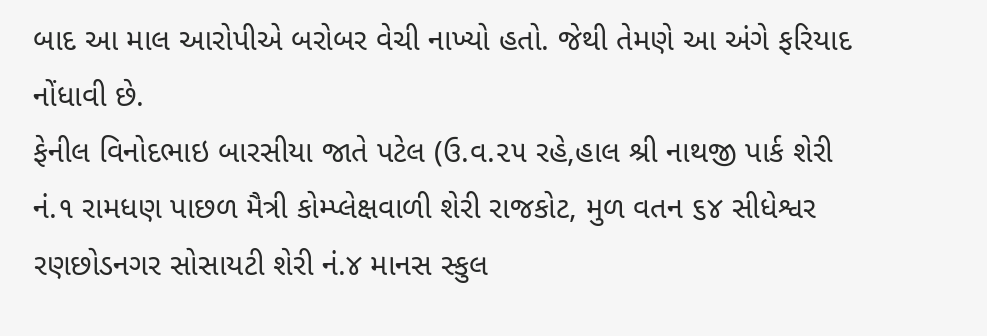બાદ આ માલ આરોપીએ બરોબર વેચી નાખ્યો હતો. જેથી તેમણે આ અંગે ફરિયાદ નોંધાવી છે.
ફેનીલ વિનોદભાઇ બારસીયા જાતે પટેલ (ઉ.વ.૨૫ રહે,હાલ શ્રી નાથજી પાર્ક શેરી નં.૧ રામધણ પાછળ મૈત્રી કોમ્પ્લેક્ષવાળી શેરી રાજકોટ, મુળ વતન ૬૪ સીધેશ્વર રણછોડનગર સોસાયટી શેરી નં.૪ માનસ સ્કુલ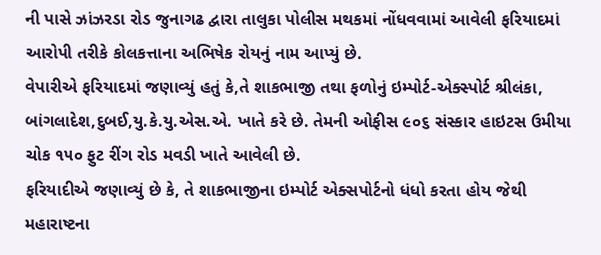ની પાસે ઝાંઝરડા રોડ જુનાગઢ દ્વારા તાલુકા પોલીસ મથકમાં નોંધવવામાં આવેલી ફરિયાદમાં આરોપી તરીકે કોલકત્તાના અભિષેક રોયનું નામ આપ્યું છે.
વેપારીએ ફરિયાદમાં જણાવ્યું હતું કે,તે શાકભાજી તથા ફળોનું ઇમ્પોર્ટ-એક્સ્પોર્ટ શ્રીલંકા, બાંગલાદેશ,દુબઈ,યુ.કે.યુ.એસ.એ. ખાતે કરે છે. તેમની ઓફીસ ૯૦૬ સંસ્કાર હાઇટસ ઉમીયા ચોક ૧૫૦ ફુટ રીંગ રોડ મવડી ખાતે આવેલી છે.
ફરિયાદીએ જણાવ્યું છે કે, તે શાકભાજીના ઇમ્પોર્ટ એક્સપોર્ટનો ધંધો કરતા હોય જેથી મહારાષ્ટના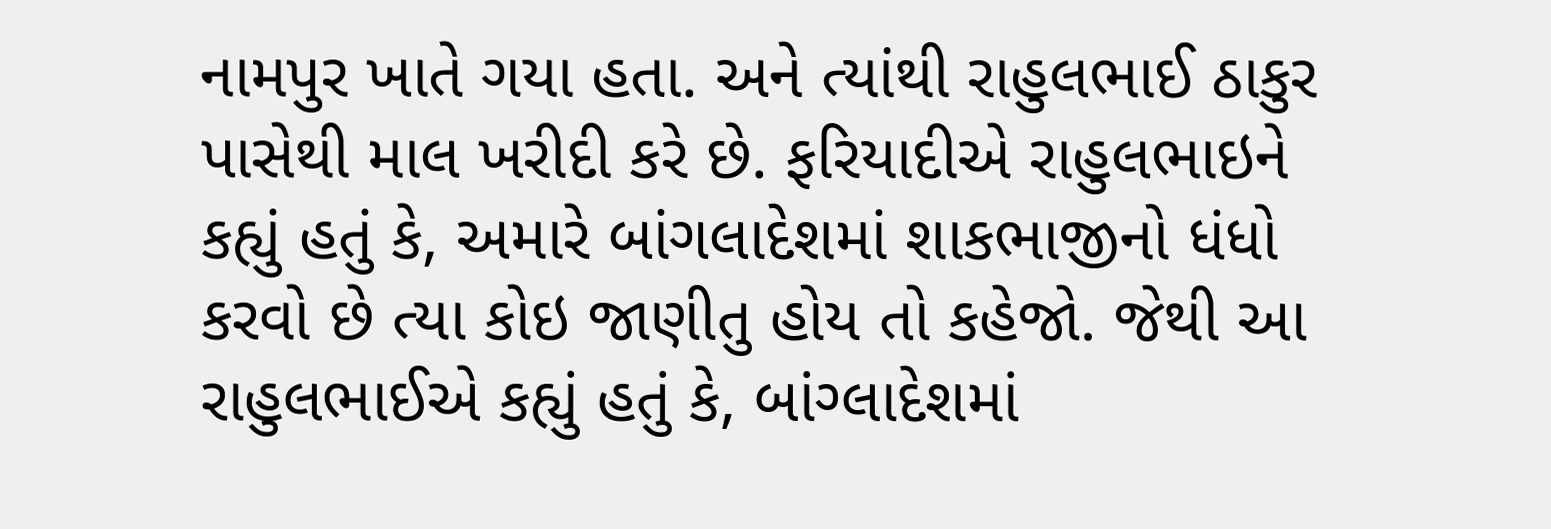નામપુર ખાતે ગયા હતા. અને ત્યાંથી રાહુલભાઈ ઠાકુર પાસેથી માલ ખરીદી કરે છે. ફરિયાદીએ રાહુલભાઇને કહ્યું હતું કે, અમારે બાંગલાદેશમાં શાકભાજીનો ધંધો કરવો છે ત્યા કોઇ જાણીતુ હોય તો કહેજો. જેથી આ રાહુલભાઈએ કહ્યું હતું કે, બાંગ્લાદેશમાં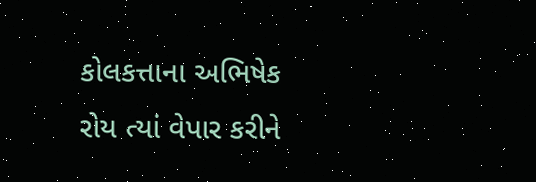કોલકત્તાના અભિષેક રોય ત્યાં વેપાર કરીને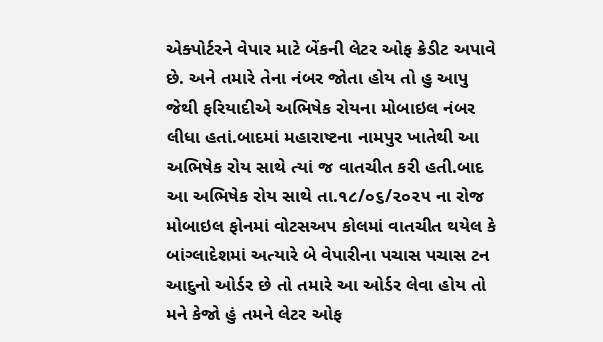એક્પોર્ટરને વેપાર માટે બેંકની લેટર ઓફ ક્રેડીટ અપાવે છે. અને તમારે તેના નંબર જોતા હોય તો હુ આપુ જેથી ફરિયાદીએ અભિષેક રોયના મોબાઇલ નંબર લીધા હતાં.બાદમાં મહારાષ્ટના નામપુર ખાતેથી આ અભિષેક રોય સાથે ત્યાં જ વાતચીત કરી હતી.બાદ આ અભિષેક રોય સાથે તા.૧૮/૦૬/૨૦૨૫ ના રોજ મોબાઇલ ફોનમાં વોટસઅપ કોલમાં વાતચીત થયેલ કે બાંગ્લાદેશમાં અત્યારે બે વેપારીના પચાસ પચાસ ટન આદુનો ઓર્ડર છે તો તમારે આ ઓર્ડર લેવા હોય તો મને કેજો હું તમને લેટર ઓફ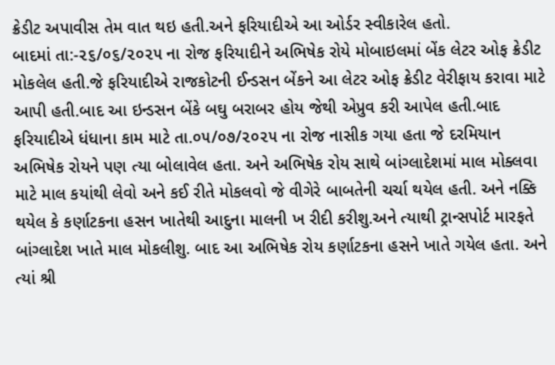ક્રેડીટ અપાવીસ તેમ વાત થઇ હતી.અને ફરિયાદીએ આ ઓર્ડર સ્વીકારેલ હતો.
બાદમાં તા:-૨૬/૦૬/૨૦૨૫ ના રોજ ફરિયાદીને અભિષેક રોયે મોબાઇલમાં બેંક લેટર ઓફ ક્રેડીટ મોકલેલ હતી.જે ફરિયાદીએ રાજકોટની ઈન્ડસન બેંકને આ લેટર ઓફ ક્રેડીટ વેરીફાય કરાવા માટે આપી હતી.બાદ આ ઇન્ડસન બેંકે બઘુ બરાબર હોય જેથી એપ્રુવ કરી આપેલ હતી.બાદ ફરિયાદીએ ધંધાના કામ માટે તા.૦૫/૦૭/૨૦૨૫ ના રોજ નાસીક ગયા હતા જે દરમિયાન અભિષેક રોયને પણ ત્યા બોલાવેલ હતા. અને અભિષેક રોય સાથે બાંગ્લાદેશમાં માલ મોક્લવા માટે માલ કયાંથી લેવો અને કઈ રીતે મોકલવો જે વીગેરે બાબતેની ચર્ચા થયેલ હતી. અને નક્કિ થયેલ કે કર્ણાટકના હસન ખાતેથી આદુના માલની ખ રીદી કરીશુ.અને ત્યાથી ટ્રાન્સપોર્ટ મારફતે બાંગ્લાદેશ ખાતે માલ મોકલીશુ. બાદ આ અભિષેક રોય કર્ણાટકના હસને ખાતે ગયેલ હતા. અને ત્યાં શ્રી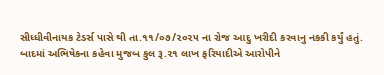સીધ્ધીવીનાયક ટેડર્સ પાસે થી તા.૧૧/૦૭/૨૦૨૫ ના રોજ આદુ ખરીદી કરવાનુ નકકી કર્યું હતું.
બાદમાં અભિષેકના કહેવા મુજબ કુલ રૂ.૨૧ લાખ ફરિયાદીએ આરોપીને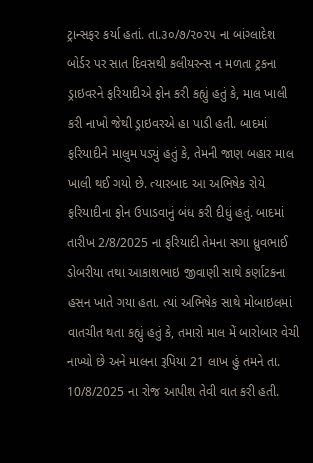ટ્રાન્સફર કર્યા હતાં. તા.૩૦/૭/૨૦૨૫ ના બાંગ્લાદેશ બોર્ડર પર સાત દિવસથી કલીયરન્સ ન મળતા ટ્રકના ડ્રાઇવરને ફરિયાદીએ ફોન કરી કહ્યું હતું કે, માલ ખાલી કરી નાખો જેથી ડ્રાઇવરએ હા પાડી હતી. બાદમાં ફરિયાદીને માલુમ પડ્યું હતું કે, તેમની જાણ બહાર માલ ખાલી થઈ ગયો છે. ત્યારબાદ આ અભિષેક રોયે ફરિયાદીના ફોન ઉપાડવાનું બંધ કરી દીધું હતું. બાદમાં તારીખ 2/8/2025 ના ફરિયાદી તેમના સગા ધ્રુવભાઈ ડોબરીયા તથા આકાશભાઇ જીવાણી સાથે કર્ણાટકના હસન ખાતે ગયા હતા. ત્યાં અભિષેક સાથે મોબાઇલમાં વાતચીત થતા કહ્યું હતું કે, તમારો માલ મેં બારોબાર વેચી નાખ્યો છે અને માલના રૂપિયા 21 લાખ હું તમને તા. 10/8/2025 ના રોજ આપીશ તેવી વાત કરી હતી.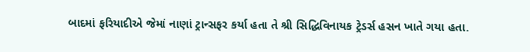બાદમાં ફરિયાદીએ જેમાં નાણાં ટ્રાન્સફર કર્યા હતા તે શ્રી સિદ્ધિવિનાયક ટ્રેડર્સ હસન ખાતે ગયા હતા.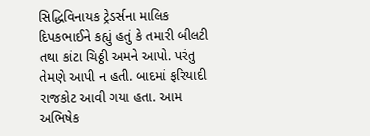સિદ્ધિવિનાયક ટ્રેડર્સના માલિક દિપકભાઈને કહ્યું હતું કે તમારી બીલટી તથા કાંટા ચિઠ્ઠી અમને આપો. પરંતુ તેમણે આપી ન હતી. બાદમાં ફરિયાદી રાજકોટ આવી ગયા હતા. આમ અભિષેક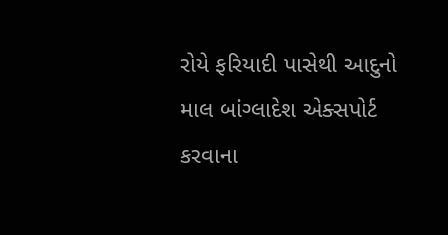રોયે ફરિયાદી પાસેથી આદુનો માલ બાંગ્લાદેશ એક્સપોર્ટ કરવાના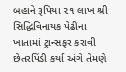બહાને રૂપિયા ૨૧ લાખ શ્રી સિદ્ધિવિનાયક પેઢીના ખાતામાં ટ્રાન્સફર કરાવી છેતરપિંડી કર્યા અંગે તેમણે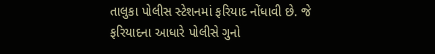તાલુકા પોલીસ સ્ટેશનમાં ફરિયાદ નોંધાવી છે. જે ફરિયાદના આધારે પોલીસે ગુનો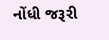નોંધી જરૂરી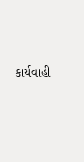કાર્યવાહી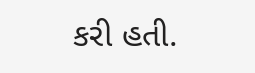કરી હતી.